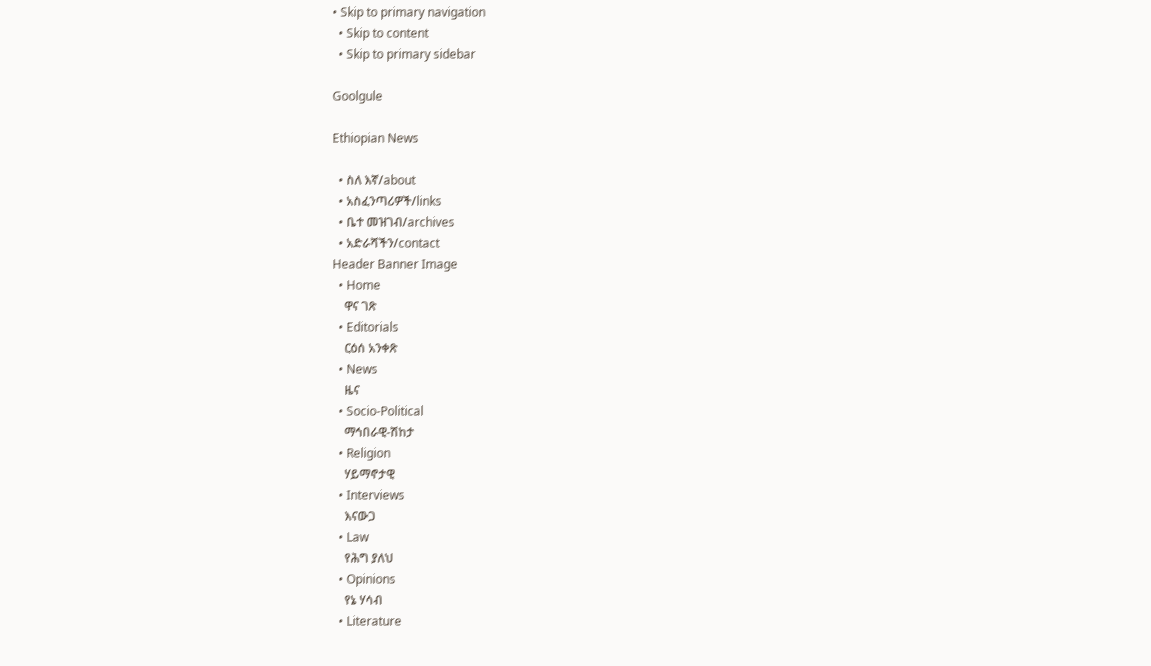• Skip to primary navigation
  • Skip to content
  • Skip to primary sidebar

Goolgule

Ethiopian News

  • ስለ እኛ/about
  • አስፈንጣሪዎች/links
  • ቤተ መዝገብ/archives
  • አድራሻችን/contact
Header Banner Image
  • Home
    ዋና ገጽ
  • Editorials
    ርዕሰ አንቀጽ
  • News
    ዜና
  • Socio-Political
    ማኅበራዊ-ሽከታ
  • Religion
    ሃይማኖታዊ
  • Interviews
    እናውጋ
  • Law
    የሕግ ያለህ
  • Opinions
    የኔ ሃሳብ
  • Literature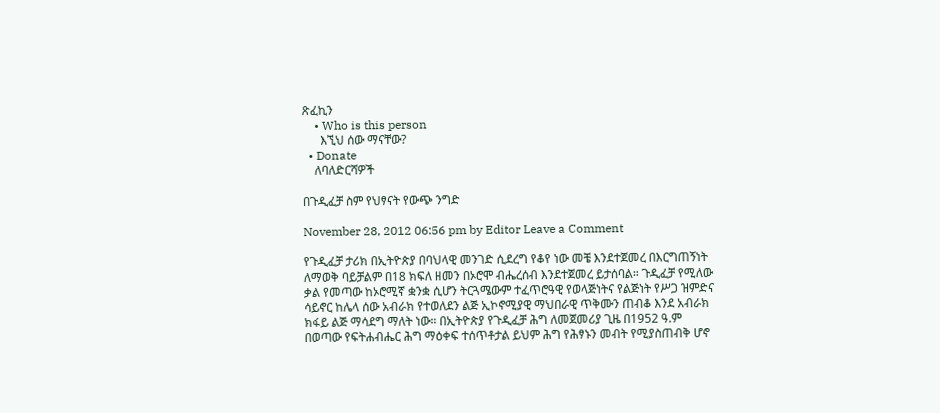ጽፈኪን
    • Who is this person
      እኚህ ሰው ማናቸው?
  • Donate
    ለባለድርሻዎች

በጉዲፈቻ ስም የህፃናት የውጭ ንግድ

November 28, 2012 06:56 pm by Editor Leave a Comment

የጉዲፈቻ ታሪክ በኢትዮጵያ በባህላዊ መንገድ ሲደረግ የቆየ ነው መቼ እንደተጀመረ በእርግጠኝነት ለማወቅ ባይቻልም በ18 ክፍለ ዘመን በኦሮሞ ብሔረሰብ እንደተጀመረ ይታሰባል። ጉዲፈቻ የሚለው ቃል የመጣው ከኦሮሚኛ ቋንቋ ሲሆን ትርጓሜውም ተፈጥሮዓዊ የወላጅነትና የልጅነት የሥጋ ዝምድና ሳይኖር ከሌላ ሰው አብራክ የተወለደን ልጅ ኢኮኖሚያዊ ማህበራዊ ጥቅሙን ጠብቆ እንደ አብራክ ክፋይ ልጅ ማሳደግ ማለት ነው። በኢትዮጵያ የጉዲፈቻ ሕግ ለመጀመሪያ ጊዜ በ1952 ዓ.ም በወጣው የፍትሐብሔር ሕግ ማዕቀፍ ተሰጥቶታል ይህም ሕግ የሕፃኑን መብት የሚያስጠብቅ ሆኖ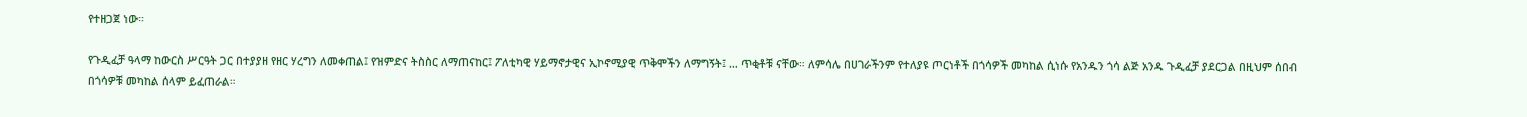የተዘጋጀ ነው።

የጉዲፈቻ ዓላማ ከውርስ ሥርዓት ጋር በተያያዘ የዘር ሃረግን ለመቀጠል፤ የዝምድና ትስስር ለማጠናከር፤ ፖለቲካዊ ሃይማኖታዊና ኢኮኖሚያዊ ጥቅሞችን ለማግኝት፤ … ጥቂቶቹ ናቸው። ለምሳሌ በሀገራችንም የተለያዩ ጦርነቶች በጎሳዎች መካከል ሲነሱ የአንዱን ጎሳ ልጅ አንዱ ጉዲፈቻ ያደርጋል በዚህም ሰበብ በጎሳዎቹ መካከል ሰላም ይፈጠራል።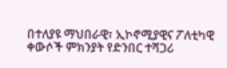በተለያዩ ማህበራዊ፣ ኢኮኖሚያዊና ፖለቲካዊ ቀውሶች ምክንያት የድንበር ተሻጋሪ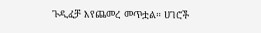ጉዲፈቻ እየጨመረ መጥቷል። ሀገሮች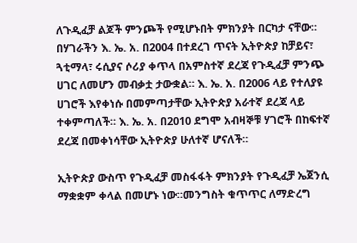ለጉዲፈቻ ልጆች ምንጮች የሚሆኑበት ምክንያት በርካታ ናቸው። በሃገራችን እ. ኤ. አ. በ2004 በተደረገ ጥናት ኢትዮጵያ ከቻይና፣ ጓቲማላ፣ ሩሲያና ሶሪያ ቀጥላ በአምስተኛ ደረጃ የጉዲፈቻ ምንጭ ሀገር ለመሆን መብቃቷ ታውቋል። እ. ኤ. አ. በ2006 ላይ የተለያዩ ሀገሮች እየቀነሱ በመምጣታቸው ኢትዮጵያ አራተኛ ደረጃ ላይ ተቀምጣለች። እ. ኤ. አ. በ2010 ደግሞ አብዛኞቹ ሃገሮች በከፍተኛ ደረጃ በመቀነሳቸው ኢትዮጵያ ሁለተኛ ሆናለች።

ኢትዮጵያ ውስጥ የጉዲፈቻ መስፋፋት ምክንያት የጉዲፈቻ ኤጀንሲ ማቋቋም ቀላል በመሆኑ ነው።መንግስት ቁጥጥር ለማድረግ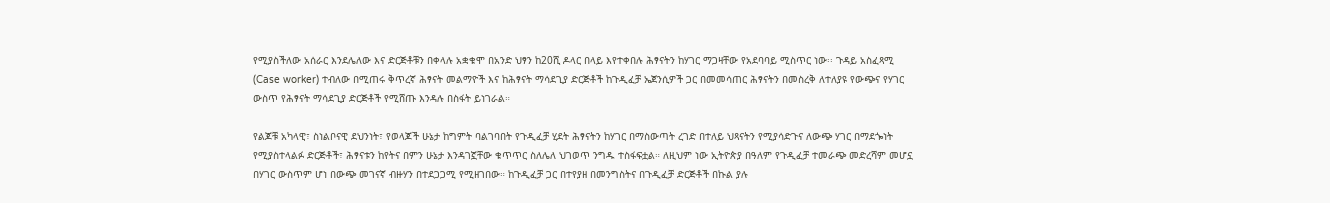የሚያስችለው አሰራር እንደሌለው እና ድርጅቶቹን በቀላሉ አቋቁሞ በአንድ ህፃን ከ20ሺ ዶላር በላይ እየተቀበሉ ሕፃናትን ከሃገር ማጋዛቸው የአደባባይ ሚስጥር ነው፡፡ ጉዳይ አስፈጻሚ (Case worker) ተብለው በሚጠሩ ቅጥረኛ ሕፃናት መልማዮች እና ከሕፃናት ማሳደጊያ ድርጅቶች ከጉዲፈቻ ኤጀንሲዎች ጋር በመመሳጠር ሕፃናትን በመስረቅ ለተለያዩ የውጭና የሃገር ውስጥ የሕፃናት ማሳደጊያ ድርጅቶች የሚሸጡ እንዳሉ በስፋት ይነገራል።

የልጆቹ አካላዊ፣ ስነልቦናዊ ደህንነት፣ የወላጆች ሁኔታ ከግምት ባልገባበት የጉዲፈቻ ሂደት ሕፃናትን ከሃገር በማስውጣት ረገድ በተለይ ህጻናትን የሚያሳድጉና ለውጭ ሃገር በማደጐነት የሚያስተላልፉ ድርጅቶች፣ ሕፃናቱን ከየትና በምን ሁኔታ እንዳገኟቸው ቁጥጥር ስለሌለ ህገወጥ ንግዱ ተስፋፍቷል። ለዚህም ነው ኢትዮጵያ በዓለም የጉዲፈቻ ተመራጭ መድረሻም መሆኗ በሃገር ውስጥም ሆነ በውጭ መገናኛ ብዙሃን በተደጋጋሚ የሚዘገበው። ከጉዲፈቻ ጋር በተየያዘ በመንግስትና በጉዲፈቻ ድርጅቶች በኩል ያሉ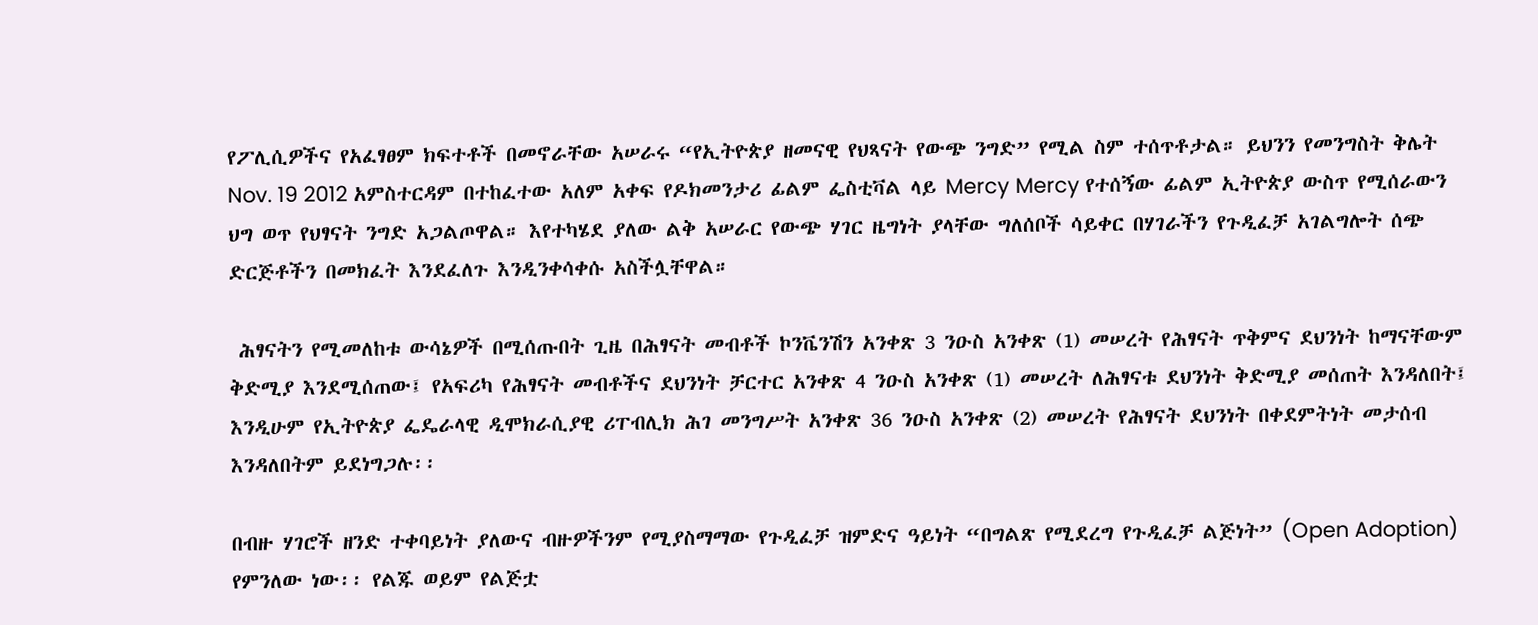የፖሊሲዎችና የአፈፃፀም ክፍተቶች በመኖራቸው አሠራሩ “የኢትዮጵያ ዘመናዊ የህጻናት የውጭ ንግድ” የሚል ስም ተሰጥቶታል። ይህንን የመንግስት ቅሌት Nov. 19 2012 አምስተርዳም በተከፈተው አለም አቀፍ የዶክመንታሪ ፊልም ፌስቲቫል ላይ Mercy Mercy የተሰኝው ፊልም ኢትዮጵያ ውስጥ የሚሰራውን ህግ ወጥ የህፃናት ንግድ አጋልጦዋል። እየተካሄደ ያለው ልቅ አሠራር የውጭ ሃገር ዜግነት ያላቸው ግለሰቦች ሳይቀር በሃገራችን የጉዲፈቻ አገልግሎት ሰጭ ድርጅቶችን በመክፈት እንደፈለጉ እንዲንቀሳቀሱ አስችሏቸዋል።

 ሕፃናትን የሚመለከቱ ውሳኔዎች በሚሰጡበት ጊዜ በሕፃናት መብቶች ኮንቬንሽን አንቀጽ 3 ንዑስ አንቀጽ (1) መሠረት የሕፃናት ጥቅምና ደህንነት ከማናቸውም ቅድሚያ እንደሚሰጠው፤ የአፍሪካ የሕፃናት መብቶችና ደህንነት ቻርተር አንቀጽ 4 ንዑስ አንቀጽ (1) መሠረት ለሕፃናቱ ደህንነት ቅድሚያ መሰጠት እንዳለበት፤ እንዲሁም የኢትዮጵያ ፌዴራላዊ ዲሞክራሲያዊ ሪፐብሊክ ሕገ መንግሥት አንቀጽ 36 ንዑስ አንቀጽ (2) መሠረት የሕፃናት ደህንነት በቀደምትነት መታሰብ እንዳለበትም ይደነግጋሉ፡፡

በብዙ ሃገሮች ዘንድ ተቀባይነት ያለውና ብዙዎችንም የሚያስማማው የጉዲፈቻ ዝምድና ዓይነት “በግልጽ የሚደረግ የጉዲፈቻ ልጅነት” (Open Adoption) የምንለው ነው፡፡ የልጁ ወይም የልጅቷ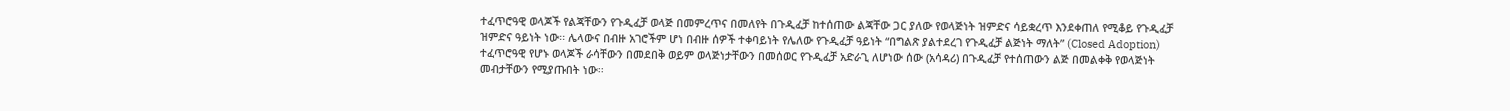ተፈጥሮዓዊ ወላጆች የልጃቸውን የጉዲፈቻ ወላጅ በመምረጥና በመለየት በጉዲፈቻ ከተሰጠው ልጃቸው ጋር ያለው የወላጅነት ዝምድና ሳይቋረጥ እንደቀጠለ የሚቆይ የጉዲፈቻ ዝምድና ዓይነት ነው፡፡ ሌላውና በብዙ አገሮችም ሆነ በብዙ ሰዎች ተቀባይነት የሌለው የጉዲፈቻ ዓይነት “በግልጽ ያልተደረገ የጉዲፈቻ ልጅነት ማለት” (Closed Adoption) ተፈጥሮዓዊ የሆኑ ወላጆች ራሳቸውን በመደበቅ ወይም ወላጅነታቸውን በመሰወር የጉዲፈቻ አድራጊ ለሆነው ሰው (አሳዳሪ) በጉዲፈቻ የተሰጠውን ልጅ በመልቀቅ የወላጅነት መብታቸውን የሚያጡበት ነው፡፡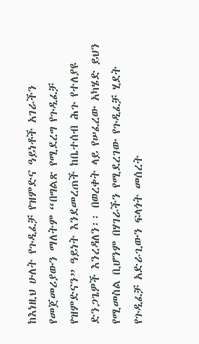ከእነዚህ ሁለት የጉዲፈቻ የዝምድና ዓይነቶች አገራችን የመጀመሪያውን ማለትም “በግልጽ የሚደረግ የጉዲፈቻ የዝምድናን” ዓይነት እንደመረጠች ከቤተሰብ ሕጉ የተለያዩ ድንጋጌዎች እንረዳለን፡፡ በወረቀት ላይ የሠፈረው አካሄድ ይህን የሚመስል ቢሆንም በሃገራችን የሚደረገው የጉዲፈቻ ሂደት የጉዲፈቻ አድራጊውን ፍላጎት መሰረት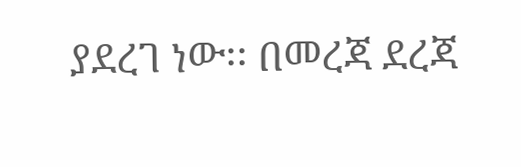ያደረገ ነው፡፡ በመረጃ ደረጃ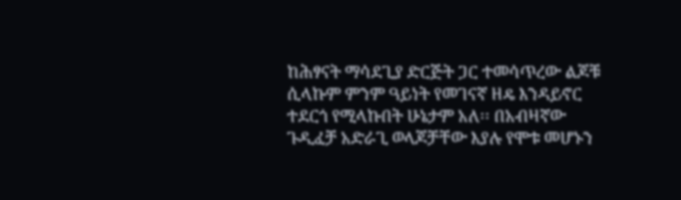ከሕፃናት ማሳደጊያ ድርጅት ጋር ተመሳጥረው ልጆቹ ሲላኩም ምንም ዓይነት የመገናኛ ዘዴ እንዳይኖር ተደርጎ የሚላኩበት ሁኔታም አለ፡፡ በአብዛኛው ጉዲፈቻ አድራጊ ወላጆቻቸው እያሉ የሞቱ መሆኑን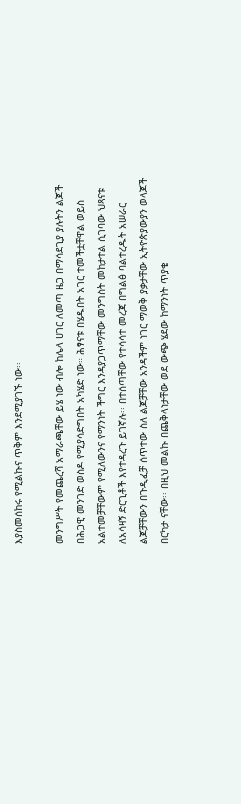እያስመሰከሩ የሚልኩና ጥቅም እንደሚያገኙ ነው፡፡

መንግሥት የመጨረሻ አማራጫቸው ይሄ ነው ብሎ ከሌላ ሀገር ለመጣ ዜጋ በማሳደጊያ ያሉትን ልጆች በሕጋዊ መንገድ ወስዶ የሚያሳድግበት አካሄድ ነው። ሕፃናቱ በሄዱበት አገር ተመችቷቸዋል ወይስ አልተመቻቸውም የሚለውንና የማንነት ችግር እንዳያጋጥማቸው መንግስት መከታተል ሲገባው ህጻናቱ ለአሳዛኝ ድርጊቶች እየተዳረጉ ይገኛሉ፡፡ በተሰጣቸው የተሳሳተ መረጃ በግልፅ ባልተረዱት አሠራር ልጆቻቸውን በጉዲፈቻ ሰጥተው ስለ ልጆቻቸው አንዳችም ነገር ማወቅ ያቃታቸው ኢትዮጵያውያን ወላጆች በርካታ ናቸው፡፡ በዚህ መልኩ በጨቅላነታቸው ወደ ውጭ ሄደው ከማንነት ጥያቄ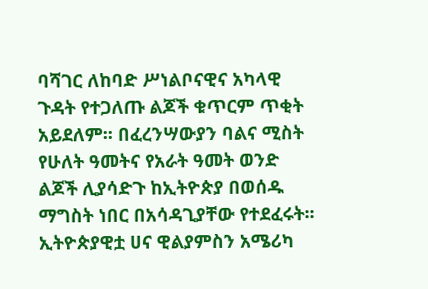ባሻገር ለከባድ ሥነልቦናዊና አካላዊ ጉዳት የተጋለጡ ልጆች ቁጥርም ጥቂት አይደለም፡፡ በፈረንሣውያን ባልና ሚስት የሁለት ዓመትና የአራት ዓመት ወንድ ልጆች ሊያሳድጉ ከኢትዮጵያ በወሰዱ ማግስት ነበር በአሳዳጊያቸው የተደፈሩት፡፡ ኢትዮጵያዊቷ ሀና ዊልያምስን አሜሪካ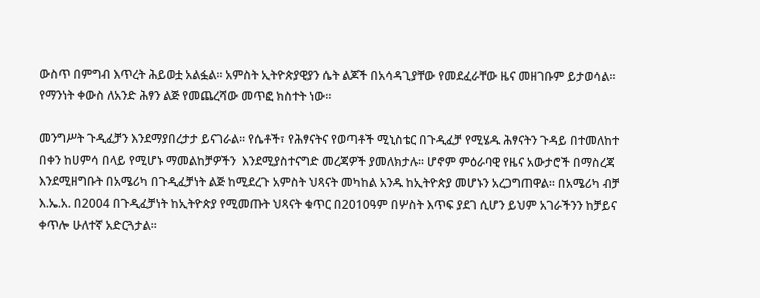ውስጥ በምግብ እጥረት ሕይወቷ አልፏል፡፡ አምስት ኢትዮጵያዊያን ሴት ልጆች በአሳዳጊያቸው የመደፈራቸው ዜና መዘገቡም ይታወሳል፡፡ የማንነት ቀውስ ለአንድ ሕፃን ልጅ የመጨረሻው መጥፎ ክስተት ነው።

መንግሥት ጉዲፈቻን እንደማያበረታታ ይናገራል፡፡ የሴቶች፣ የሕፃናትና የወጣቶች ሚኒስቴር በጉዲፈቻ የሚሄዱ ሕፃናትን ጉዳይ በተመለከተ በቀን ከሀምሳ በላይ የሚሆኑ ማመልከቻዎችን  እንደሚያስተናግድ መረጃዎች ያመለክታሉ፡፡ ሆኖም ምዕራባዊ የዜና አውታሮች በማስረጃ እንደሚዘግቡት በአሜሪካ በጉዲፈቻነት ልጅ ከሚደረጉ አምስት ህጻናት መካከል አንዱ ከኢትዮጵያ መሆኑን አረጋግጠዋል፡፡ በአሜሪካ ብቻ እ.ኤ.አ. በ2004 በጉዲፈቻነት ከኢትዮጵያ የሚመጡት ህጻናት ቁጥር በ2010ዓም በሦስት እጥፍ ያደገ ሲሆን ይህም አገራችንን ከቻይና ቀጥሎ ሁለተኛ አድርጓታል፡፡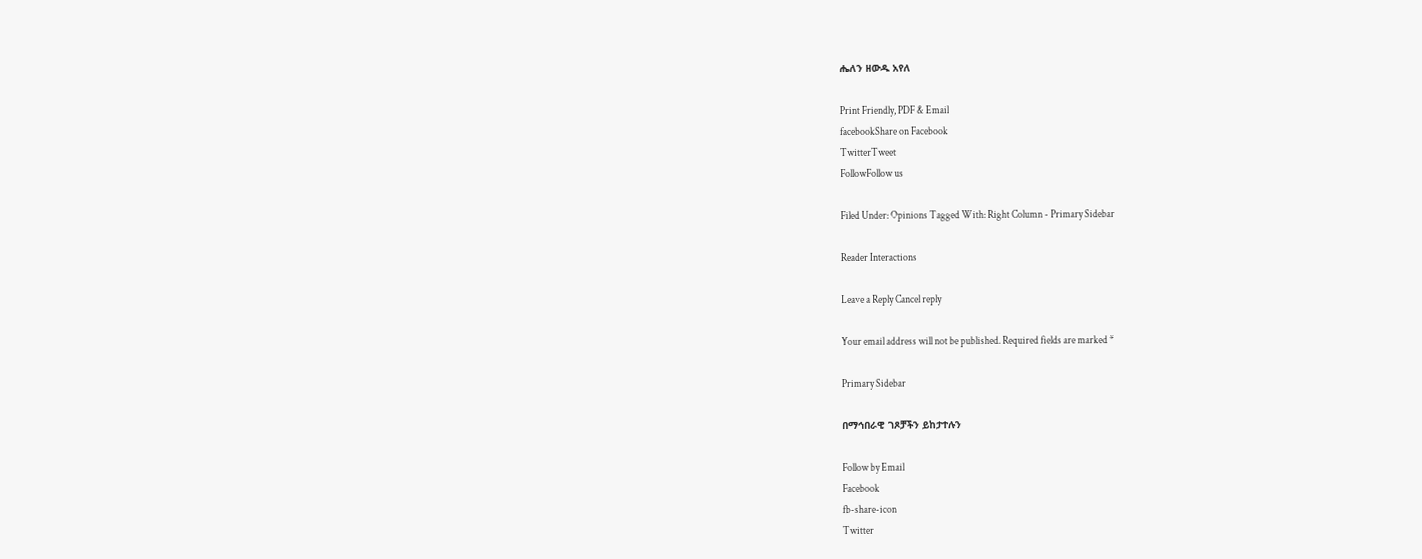ሔለን ዘውዱ አየለ

Print Friendly, PDF & Email
facebookShare on Facebook
TwitterTweet
FollowFollow us

Filed Under: Opinions Tagged With: Right Column - Primary Sidebar

Reader Interactions

Leave a Reply Cancel reply

Your email address will not be published. Required fields are marked *

Primary Sidebar

በማኅበራዊ ገጾቻችን ይከታተሉን

Follow by Email
Facebook
fb-share-icon
Twitter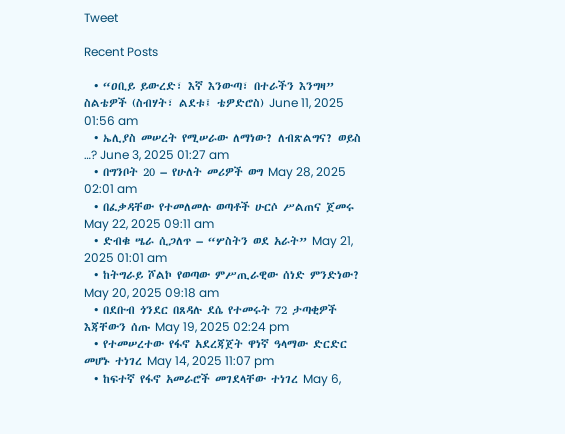Tweet

Recent Posts

  • “ዐቢይ ይውረድ፣ እኛ እንውጣ፣ በተራችን እንግዛ” ስልቴዎች (ስብሃት፣ ልደቱ፤ ቴዎድሮስ) June 11, 2025 01:56 am
  • ኤሊያስ መሠረት የሚሠራው ለማነው? ለብጽልግና? ወይስ …? June 3, 2025 01:27 am
  • በግንቦት 20 – የሁለት መሪዎች ወግ May 28, 2025 02:01 am
  • በፈቃዳቸው የተመለመሉ ወጣቶች ሁርሶ ሥልጠና ጀመሩ May 22, 2025 09:11 am
  • ድብቁ ሤራ ሲጋለጥ – “ሦስትን ወደ አራት” May 21, 2025 01:01 am
  • ከትግራይ ሾልኮ የወጣው ምሥጢራዊው ሰነድ ምንድነው? May 20, 2025 09:18 am
  • በደቡብ ጎንደር በጸዳሉ ደሴ የተመሩት 72 ታጣቂዎች እጃቸውን ሰጡ May 19, 2025 02:24 pm
  • የተመሠረተው የፋኖ አደረጃጀት ዋነኛ ዓላማው ድርድር መሆኑ ተነገረ May 14, 2025 11:07 pm
  • ከፍተኛ የፋኖ አመራሮች መገደላቸው ተነገረ May 6,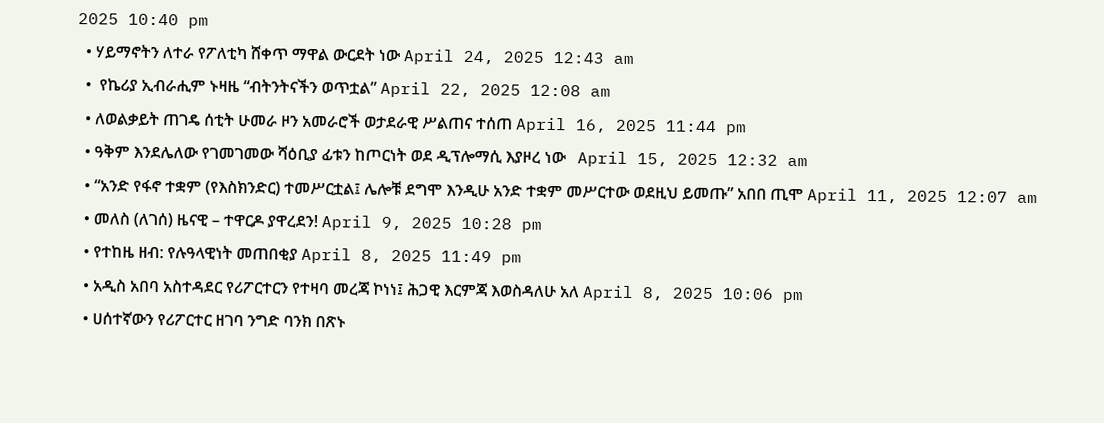2025 10:40 pm
  • ሃይማኖትን ለተራ የፖለቲካ ሸቀጥ ማዋል ውርደት ነው April 24, 2025 12:43 am
  •  የኬሪያ ኢብራሒም ኑዛዜ “ብትንትናችን ወጥቷል” April 22, 2025 12:08 am
  • ለወልቃይት ጠገዴ ሰቲት ሁመራ ዞን አመራሮች ወታደራዊ ሥልጠና ተሰጠ April 16, 2025 11:44 pm
  • ዓቅም እንደሌለው የገመገመው ሻዕቢያ ፊቱን ከጦርነት ወደ ዲፕሎማሲ እያዞረ ነው   April 15, 2025 12:32 am
  • “አንድ የፋኖ ተቋም (የእስክንድር) ተመሥርቷል፤ ሌሎቹ ደግሞ እንዲሁ አንድ ተቋም መሥርተው ወደዚህ ይመጡ” አበበ ጢሞ April 11, 2025 12:07 am
  • መለስ (ለገሰ) ዜናዊ – ተዋርዶ ያዋረደን! April 9, 2025 10:28 pm
  • የተከዜ ዘብ: የሉዓላዊነት መጠበቂያ April 8, 2025 11:49 pm
  • አዲስ አበባ አስተዳደር የሪፖርተርን የተዛባ መረጃ ኮነነ፤ ሕጋዊ እርምጃ እወስዳለሁ አለ April 8, 2025 10:06 pm
  • ሀሰተኛውን የሪፖርተር ዘገባ ንግድ ባንክ በጽኑ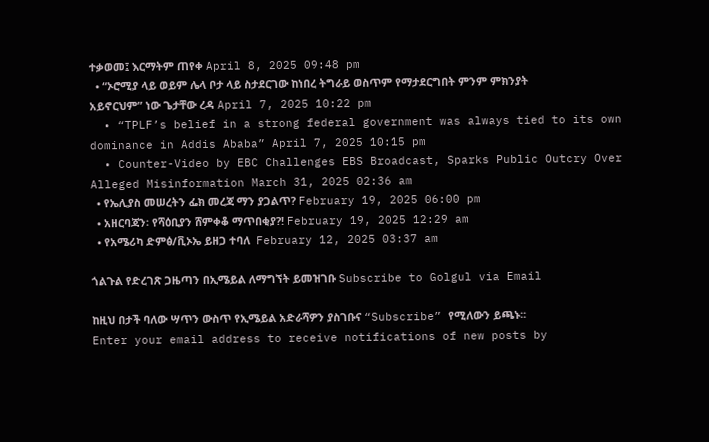ተቃወመ፤ እርማትም ጠየቀ April 8, 2025 09:48 pm
  • “ኦሮሚያ ላይ ወይም ሌላ ቦታ ላይ ስታደርገው ከነበረ ትግራይ ወስጥም የማታደርግበት ምንም ምክንያት አይኖርህም” ነው ጌታቸው ረዳ April 7, 2025 10:22 pm
  • “TPLF’s belief in a strong federal government was always tied to its own dominance in Addis Ababa” April 7, 2025 10:15 pm
  • Counter-Video by EBC Challenges EBS Broadcast, Sparks Public Outcry Over Alleged Misinformation March 31, 2025 02:36 am
  • የኤሊያስ መሠረትን ፌክ መረጃ ማን ያጋልጥ? February 19, 2025 06:00 pm
  • አዘርባጃን፡ የሻዕቢያን ሸምቀቆ ማጥበቂያ?! February 19, 2025 12:29 am
  • የአሜሪካ ድምፅ/ቪኦኤ ይዘጋ ተባለ  February 12, 2025 03:37 am

ጎልጉል የድረገጽ ጋዜጣን በኢሜይል ለማግኘት ይመዝገቡ Subscribe to Golgul via Email

ከዚህ በታች ባለው ሣጥን ውስጥ የኢሜይል አድራሻዎን ያስገቡና “Subscribe” የሚለውን ይጫኑ፡፡
Enter your email address to receive notifications of new posts by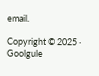email.

Copyright © 2025 · Goolgule